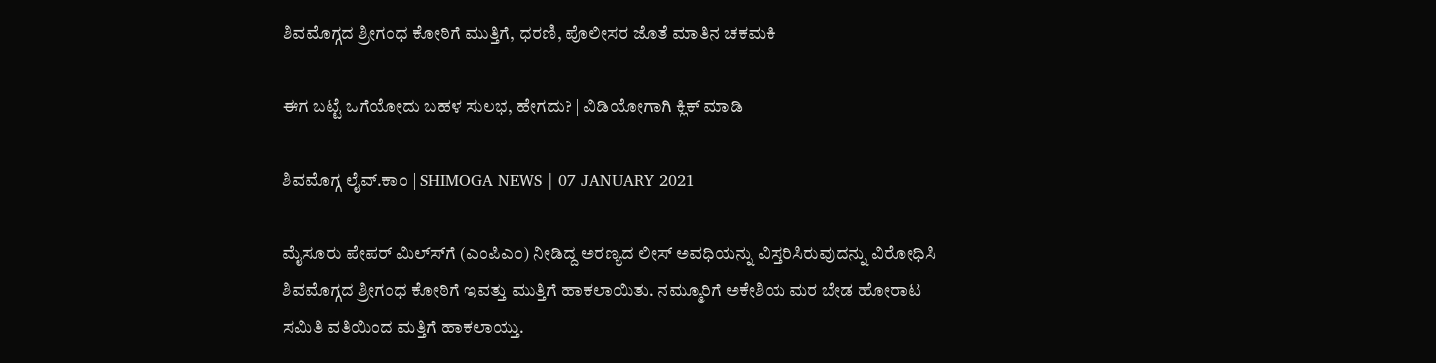ಶಿವಮೊಗ್ಗದ ಶ್ರೀಗಂಧ ಕೋಠಿಗೆ ಮುತ್ತಿಗೆ, ಧರಣಿ, ಪೊಲೀಸರ ಜೊತೆ ಮಾತಿನ ಚಕಮಕಿ

ಈಗ ಬಟ್ಟೆ ಒಗೆಯೋದು ಬಹಳ ಸುಲಭ, ಹೇಗದು? | ವಿಡಿಯೋಗಾಗಿ ಕ್ಲಿಕ್ ಮಾಡಿ

ಶಿವಮೊಗ್ಗ ಲೈವ್.ಕಾಂ | SHIMOGA NEWS | 07 JANUARY 2021

ಮೈಸೂರು ಪೇಪರ್ ಮಿಲ್ಸ್‍ಗೆ (ಎಂಪಿಎಂ) ನೀಡಿದ್ದ ಅರಣ್ಯದ ಲೀಸ್ ಅವಧಿಯನ್ನು ವಿಸ್ತರಿಸಿರುವುದನ್ನು ವಿರೋಧಿಸಿ ಶಿವಮೊಗ್ಗದ ಶ್ರೀಗಂಧ ಕೋಠಿಗೆ ಇವತ್ತು ಮುತ್ತಿಗೆ ಹಾಕಲಾಯಿತು. ನಮ್ಮೂರಿಗೆ ಅಕೇಶಿಯ ಮರ ಬೇಡ ಹೋರಾಟ ಸಮಿತಿ ವತಿಯಿಂದ ಮತ್ತಿಗೆ ಹಾಕಲಾಯ್ತು.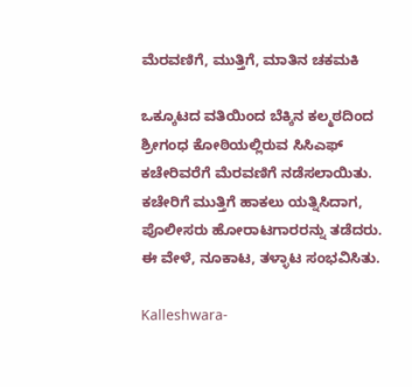ಮೆರವಣಿಗೆ, ಮುತ್ತಿಗೆ, ಮಾತಿನ ಚಕಮಕಿ

ಒಕ್ಕೂಟದ ವತಿಯಿಂದ ಬೆಕ್ಕಿನ ಕಲ್ಮಠದಿಂದ ಶ್ರೀಗಂಧ ಕೋಠಿಯಲ್ಲಿರುವ ಸಿಸಿಎಫ್‍ ಕಚೇರಿವರೆಗೆ ಮೆರವಣಿಗೆ ನಡೆಸಲಾಯಿತು. ಕಚೇರಿಗೆ ಮುತ್ತಿಗೆ ಹಾಕಲು ಯತ್ನಿಸಿದಾಗ, ಪೊಲೀಸರು ಹೋರಾಟಗಾರರನ್ನು ತಡೆದರು. ಈ ವೇಳೆ, ನೂಕಾಟ, ತಳ್ಳಾಟ ಸಂಭವಿಸಿತು.

Kalleshwara-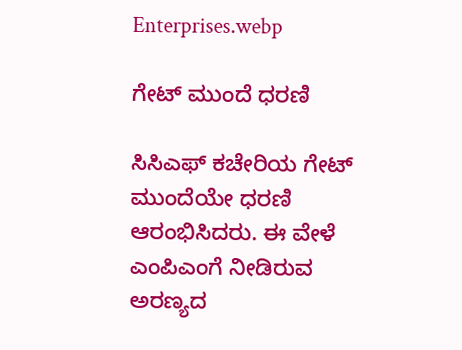Enterprises.webp

ಗೇಟ್ ಮುಂದೆ ಧರಣಿ

ಸಿಸಿಎಫ್‍ ಕಚೇರಿಯ ಗೇಟ್ ಮುಂದೆಯೇ ಧರಣಿ ಆರಂಭಿಸಿದರು. ಈ ವೇಳೆ ಎಂಪಿಎಂಗೆ ನೀಡಿರುವ ಅರಣ್ಯದ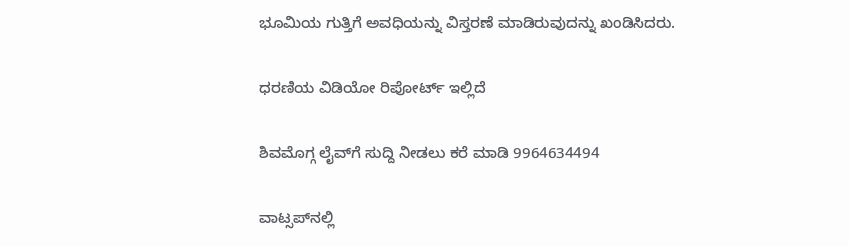ಭೂಮಿಯ ಗುತ್ತಿಗೆ ಅವಧಿಯನ್ನು ವಿಸ್ತರಣೆ ಮಾಡಿರುವುದನ್ನು ಖಂಡಿಸಿದರು.

ಧರಣಿಯ ವಿಡಿಯೋ ರಿಪೋರ್ಟ್ ಇಲ್ಲಿದೆ

ಶಿವಮೊಗ್ಗ ಲೈವ್‍ಗೆ ಸುದ್ದಿ ನೀಡಲು ಕರೆ ಮಾಡಿ 9964634494

ವಾಟ್ಸಪ್‍ನಲ್ಲಿ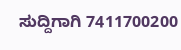ಸುದ್ದಿಗಾಗಿ 7411700200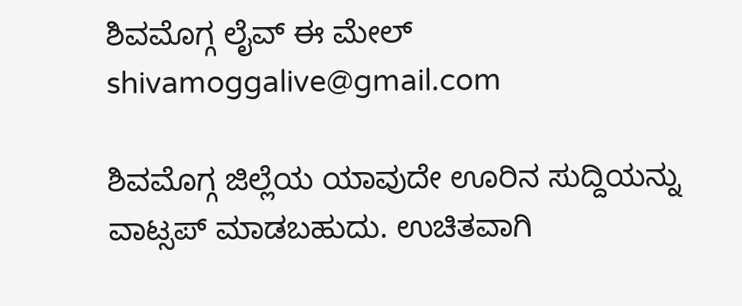ಶಿವಮೊಗ್ಗ ಲೈವ್ ಈ ಮೇಲ್  shivamoggalive@gmail.com

ಶಿವಮೊಗ್ಗ ಜಿಲ್ಲೆಯ ಯಾವುದೇ ಊರಿನ ಸುದ್ದಿಯನ್ನು ವಾಟ್ಸಪ್‌ ಮಾಡಬಹುದು. ಉಚಿತವಾಗಿ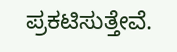ಪ್ರಕಟಿಸುತ್ತೇವೆ.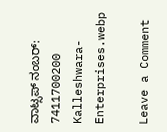ವಾಟ್ಸಪ್‌ ನಂಬರ್: 7411700200
Kalleshwara-Enterprises.webp

Leave a Comment